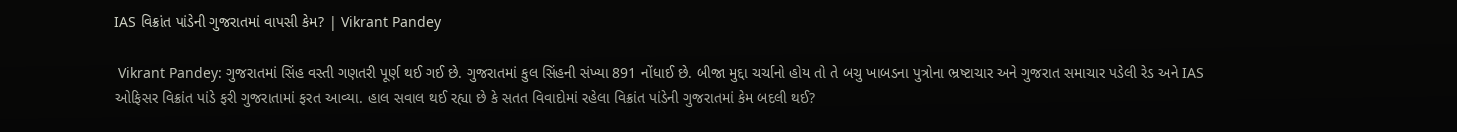IAS વિક્રાંત પાંડેની ગુજરાતમાં વાપસી કેમ? | Vikrant Pandey

 Vikrant Pandey: ગુજરાતમાં સિંહ વસ્તી ગણતરી પૂર્ણ થઈ ગઈ છે. ગુજરાતમાં કુલ સિંહની સંખ્યા 891 નોંધાઈ છે. બીજા મુદ્દા ચર્ચાનો હોય તો તે બચુ ખાબડના પુત્રોના ભ્રષ્ટાચાર અને ગુજરાત સમાચાર પડેલી રેડ અને IAS ઓફિસર વિક્રાંત પાંડે ફરી ગુજરાતામાં ફરત આવ્યા. હાલ સવાલ થઈ રહ્યા છે કે સતત વિવાદોમાં રહેલા વિક્રાંત પાંડેની ગુજરાતમાં કેમ બદલી થઈ?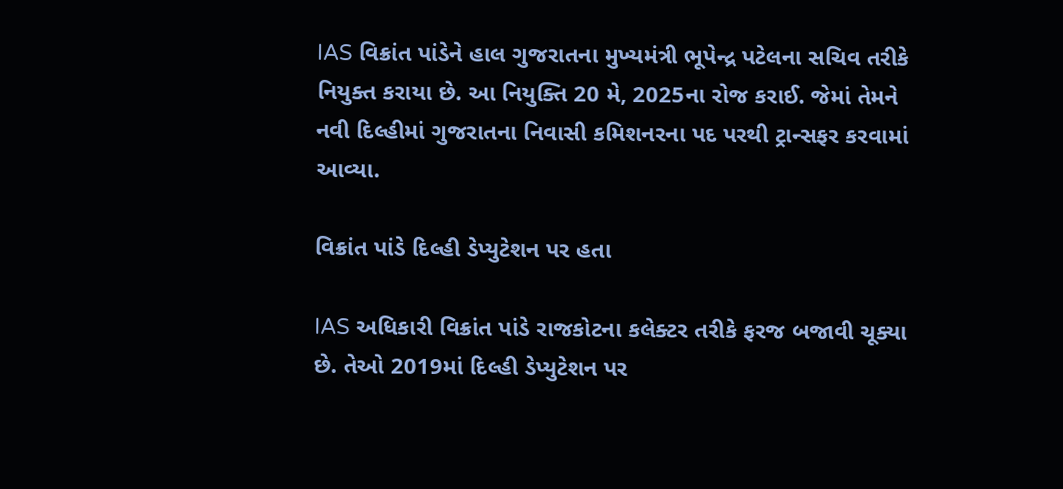IAS વિક્રાંત પાંડેને હાલ ગુજરાતના મુખ્યમંત્રી ભૂપેન્દ્ર પટેલના સચિવ તરીકે નિયુક્ત કરાયા છે. આ નિયુક્તિ 20 મે, 2025ના રોજ કરાઈ. જેમાં તેમને નવી દિલ્હીમાં ગુજરાતના નિવાસી કમિશનરના પદ પરથી ટ્રાન્સફર કરવામાં આવ્યા.

વિક્રાંત પાંડે દિલ્હી ડેપ્યુટેશન પર હતા

IAS અધિકારી વિક્રાંત પાંડે રાજકોટના કલેક્ટર તરીકે ફરજ બજાવી ચૂક્યા છે. તેઓ 2019માં દિલ્હી ડેપ્યુટેશન પર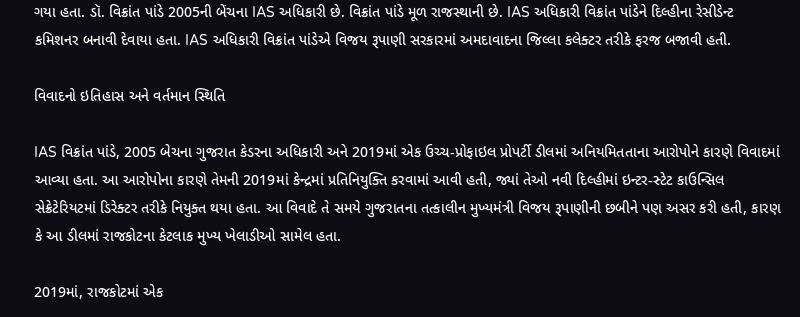ગયા હતા. ડૉ. વિક્રાંત પાંડે 2005ની બેંચના IAS અધિકારી છે. વિક્રાંત પાંડે મૂળ રાજસ્થાની છે. IAS અધિકારી વિક્રાંત પાંડેને દિલ્હીના રેસીડેન્ટ કમિશનર બનાવી દેવાયા હતા. IAS અધિકારી વિક્રાંત પાંડેએ વિજય રૂપાણી સરકારમાં અમદાવાદના જિલ્લા કલેક્ટર તરીકે ફરજ બજાવી હતી.

વિવાદનો ઇતિહાસ અને વર્તમાન સ્થિતિ

IAS વિક્રાંત પાંડે, 2005 બેચના ગુજરાત કેડરના અધિકારી અને 2019માં એક ઉચ્ચ-પ્રોફાઇલ પ્રોપર્ટી ડીલમાં અનિયમિતતાના આરોપોને કારણે વિવાદમાં આવ્યા હતા. આ આરોપોના કારણે તેમની 2019માં કેન્દ્રમાં પ્રતિનિયુક્તિ કરવામાં આવી હતી, જ્યાં તેઓ નવી દિલ્હીમાં ઇન્ટર-સ્ટેટ કાઉન્સિલ સેક્રેટેરિયટમાં ડિરેક્ટર તરીકે નિયુક્ત થયા હતા. આ વિવાદે તે સમયે ગુજરાતના તત્કાલીન મુખ્યમંત્રી વિજય રૂપાણીની છબીને પણ અસર કરી હતી, કારણ કે આ ડીલમાં રાજકોટના કેટલાક મુખ્ય ખેલાડીઓ સામેલ હતા.

2019માં, રાજકોટમાં એક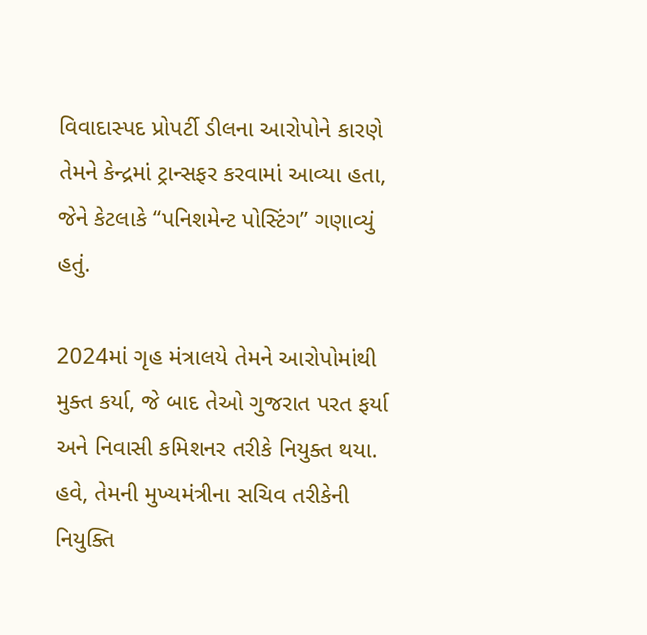વિવાદાસ્પદ પ્રોપર્ટી ડીલના આરોપોને કારણે તેમને કેન્દ્રમાં ટ્રાન્સફર કરવામાં આવ્યા હતા, જેને કેટલાકે “પનિશમેન્ટ પોસ્ટિંગ” ગણાવ્યું હતું.

2024માં ગૃહ મંત્રાલયે તેમને આરોપોમાંથી મુક્ત કર્યા, જે બાદ તેઓ ગુજરાત પરત ફર્યા અને નિવાસી કમિશનર તરીકે નિયુક્ત થયા. હવે, તેમની મુખ્યમંત્રીના સચિવ તરીકેની નિયુક્તિ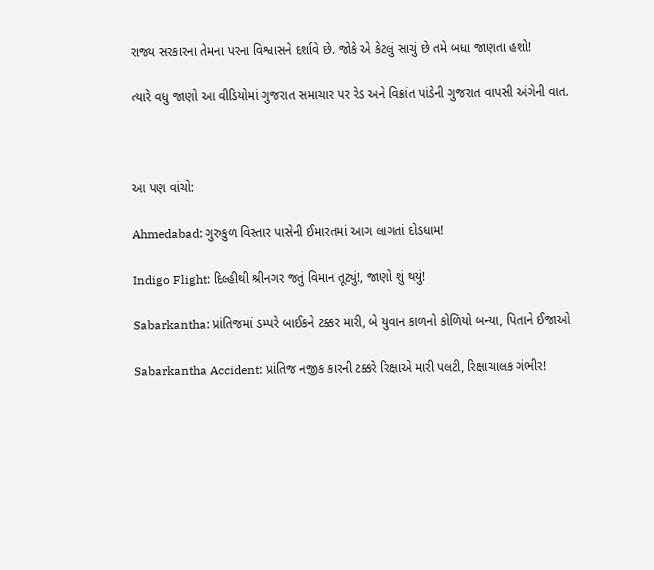રાજ્ય સરકારના તેમના પરના વિશ્વાસને દર્શાવે છે. જોકે એ કેટલું સાચું છે તમે બધા જાણતા હશો!

ત્યારે વધુ જાણો આ વીડિયોમાં ગુજરાત સમાચાર પર રેડ અને વિક્રાંત પાંડેની ગુજરાત વાપસી અંગેની વાત.



આ પણ વાંચો:

Ahmedabad: ગુરુકુળ વિસ્તાર પાસેની ઈમારતમાં આગ લાગતાં દોડધામ!

Indigo Flight: દિલ્હીથી શ્રીનગર જતું વિમાન તૂટ્યું!, જાણો શું થયું!

Sabarkantha: પ્રાંતિજમાં ડમ્પરે બાઈકને ટક્કર મારી, બે યુવાન કાળનો કોળિયો બન્યા, પિતાને ઈજાઓ

Sabarkantha Accident: પ્રાંતિજ નજીક કારની ટક્કરે રિક્ષાએ મારી પલટી, રિક્ષાચાલક ગંભીર!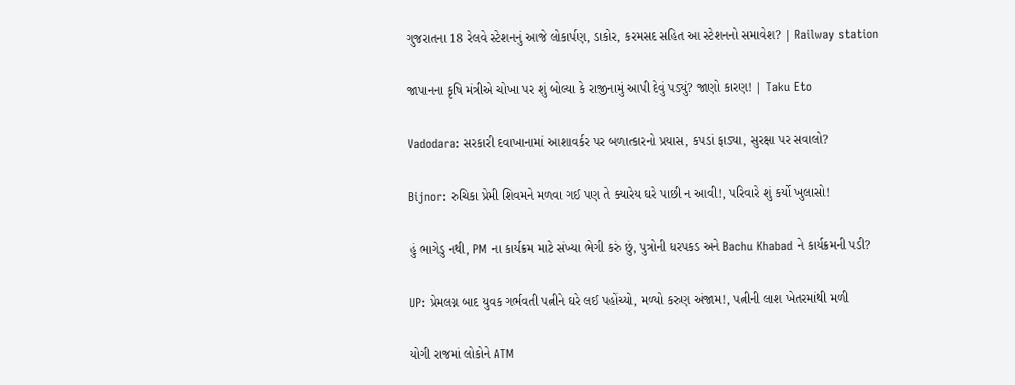ગુજરાતના 18 રેલવે સ્ટેશનનું આજે લોકાર્પણ, ડાકોર, કરમસદ સહિત આ સ્ટેશનનો સમાવેશ? | Railway station

જાપાનના કૃષિ મંત્રીએ ચોખા પર શું બોલ્યા કે રાજીનામું આપી દેવું પડ્યું? જાણો કારણ! | Taku Eto

Vadodara: સરકારી દવાખાનામાં આશાવર્કર પર બળાત્કારનો પ્રયાસ, કપડાં ફાડ્યા, સુરક્ષા પર સવાલો?

Bijnor: રુચિકા પ્રેમી શિવમને મળવા ગઈ પણ તે ક્યારેય ઘરે પાછી ન આવી!, પરિવારે શું કર્યો ખુલાસો!

હું ભાગેડુ નથી, PM ના કાર્યક્રમ માટે સંખ્યા ભેગી કરું છું, પુત્રોની ધરપકડ અને Bachu Khabad ને કાર્યક્રમની પડી?

UP: પ્રેમલગ્ન બાદ યુવક ગર્ભવતી પત્નીને ઘરે લઈ પહોંચ્યો, મળ્યો કરુણ અંજામ!, પત્નીની લાશ ખેતરમાંથી મળી

યોગી રાજમાં લોકોને ATM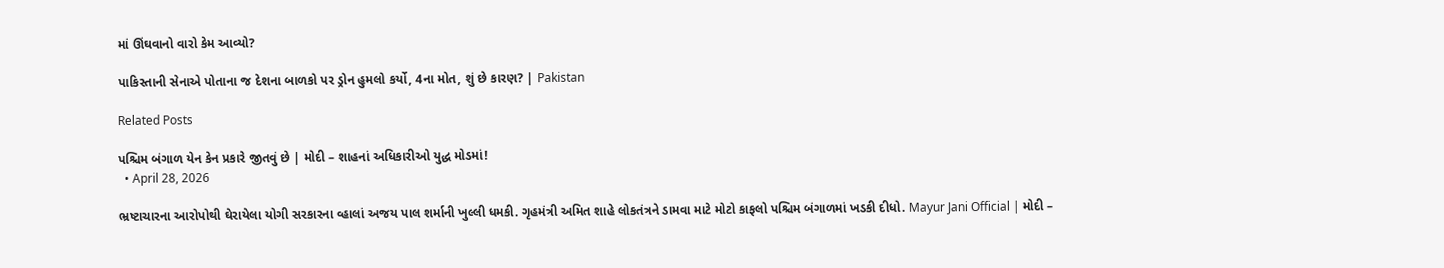માં ઊંઘવાનો વારો કેમ આવ્યો?

પાકિસ્તાની સેનાએ પોતાના જ દેશના બાળકો પર ડ્રોન હુમલો કર્યો, 4ના મોત, શું છે કારણ? | Pakistan

Related Posts

પશ્ચિમ બંગાળ યેન કેન પ્રકારે જીતવું છે | મોદી – શાહનાં અધિકારીઓ યુદ્ધ મોડમાં!
  • April 28, 2026

ભ્રષ્ટાચારના આરોપોથી ઘેરાયેલા યોગી સરકારના વ્હાલાં અજય પાલ શર્માની ખુલ્લી ધમકી. ગૃહમંત્રી અમિત શાહે લોકતંત્રને ડામવા માટે મોટો કાફલો પશ્ચિમ બંગાળમાં ખડકી દીધો. Mayur Jani Official | મોદી –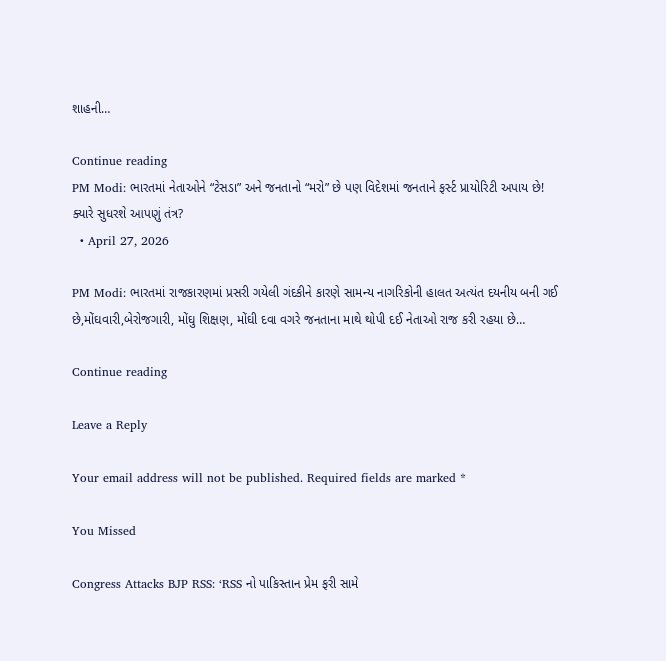શાહની…

Continue reading
PM Modi: ભારતમાં નેતાઓને “ટેસડા” અને જનતાનો “મરો” છે પણ વિદેશમાં જનતાને ફર્સ્ટ પ્રાયોરિટી અપાય છે! ક્યારે સુધરશે આપણું તંત્ર?
  • April 27, 2026

PM Modi: ભારતમાં રાજકારણમાં પ્રસરી ગયેલી ગંદકીને કારણે સામન્ય નાગરિકોની હાલત અત્યંત દયનીય બની ગઈ છે,મોંઘવારી,બેરોજગારી, મોંઘુ શિક્ષણ, મોંઘી દવા વગરે જનતાના માથે થોપી દઈ નેતાઓ રાજ કરી રહયા છે…

Continue reading

Leave a Reply

Your email address will not be published. Required fields are marked *

You Missed

Congress Attacks BJP RSS: ‘RSS નો પાકિસ્તાન પ્રેમ ફરી સામે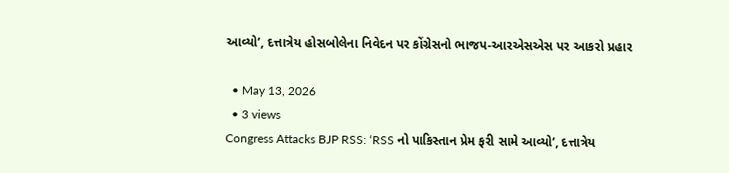આવ્યો’, દત્તાત્રેય હોસબોલેના નિવેદન પર કોંગ્રેસનો ભાજપ-આરએસએસ પર આકરો પ્રહાર

  • May 13, 2026
  • 3 views
Congress Attacks BJP RSS: ‘RSS નો પાકિસ્તાન પ્રેમ ફરી સામે આવ્યો’, દત્તાત્રેય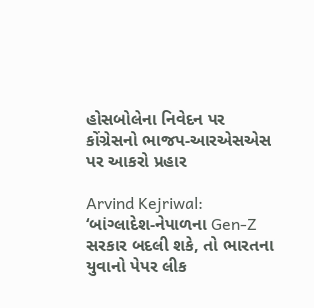હોસબોલેના નિવેદન પર કોંગ્રેસનો ભાજપ-આરએસએસ પર આકરો પ્રહાર

Arvind Kejriwal: ‘બાંગ્લાદેશ-નેપાળના Gen-Z સરકાર બદલી શકે, તો ભારતના યુવાનો પેપર લીક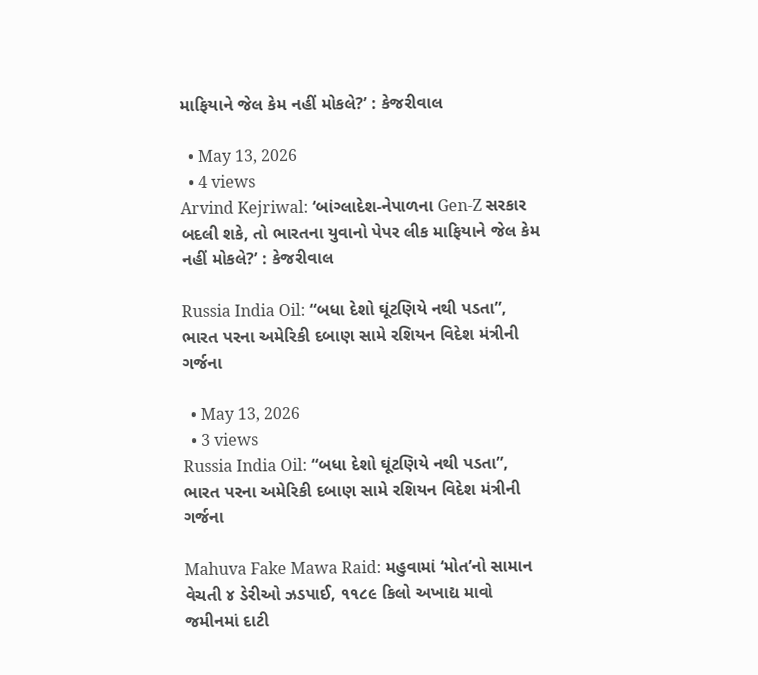માફિયાને જેલ કેમ નહીં મોકલે?’ : કેજરીવાલ

  • May 13, 2026
  • 4 views
Arvind Kejriwal: ‘બાંગ્લાદેશ-નેપાળના Gen-Z સરકાર બદલી શકે, તો ભારતના યુવાનો પેપર લીક માફિયાને જેલ કેમ નહીં મોકલે?’ : કેજરીવાલ

Russia India Oil: “બધા દેશો ઘૂંટણિયે નથી પડતા”, ભારત પરના અમેરિકી દબાણ સામે રશિયન વિદેશ મંત્રીની ગર્જના

  • May 13, 2026
  • 3 views
Russia India Oil: “બધા દેશો ઘૂંટણિયે નથી પડતા”, ભારત પરના અમેરિકી દબાણ સામે રશિયન વિદેશ મંત્રીની ગર્જના

Mahuva Fake Mawa Raid: મહુવામાં ‘મોત’નો સામાન વેચતી ૪ ડેરીઓ ઝડપાઈ, ૧૧૮૯ કિલો અખાદ્ય માવો જમીનમાં દાટી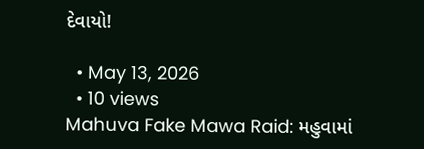દેવાયો!

  • May 13, 2026
  • 10 views
Mahuva Fake Mawa Raid: મહુવામાં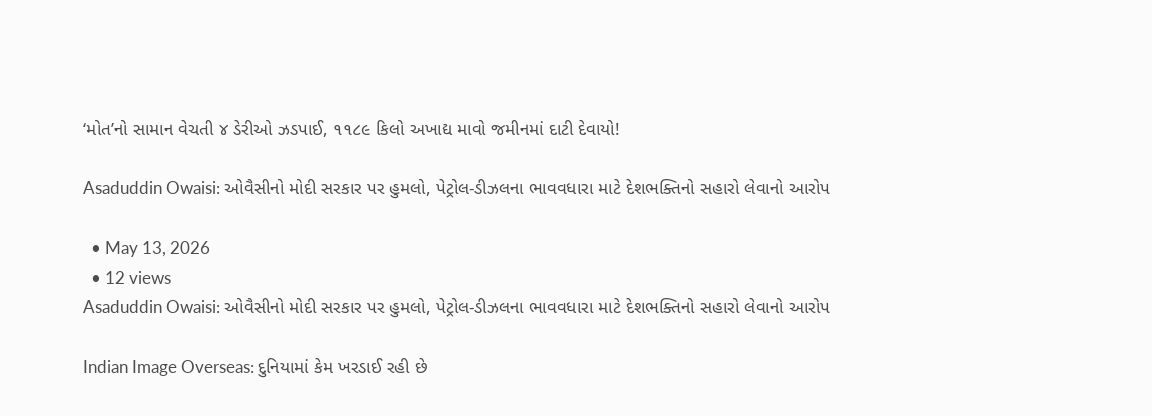‘મોત’નો સામાન વેચતી ૪ ડેરીઓ ઝડપાઈ, ૧૧૮૯ કિલો અખાદ્ય માવો જમીનમાં દાટી દેવાયો!

Asaduddin Owaisi: ઓવૈસીનો મોદી સરકાર પર હુમલો, પેટ્રોલ-ડીઝલના ભાવવધારા માટે દેશભક્તિનો સહારો લેવાનો આરોપ

  • May 13, 2026
  • 12 views
Asaduddin Owaisi: ઓવૈસીનો મોદી સરકાર પર હુમલો, પેટ્રોલ-ડીઝલના ભાવવધારા માટે દેશભક્તિનો સહારો લેવાનો આરોપ

Indian Image Overseas: દુનિયામાં કેમ ખરડાઈ રહી છે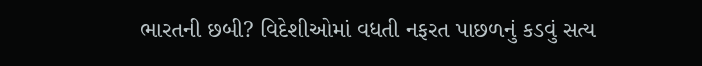ભારતની છબી? વિદેશીઓમાં વધતી નફરત પાછળનું કડવું સત્ય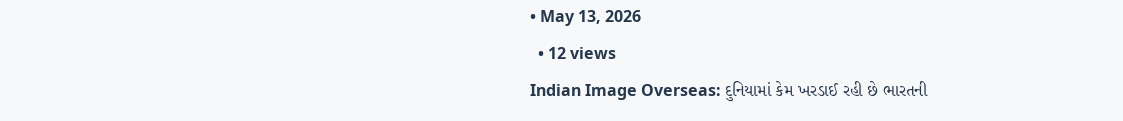• May 13, 2026
  • 12 views
Indian Image Overseas: દુનિયામાં કેમ ખરડાઈ રહી છે ભારતની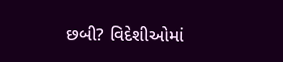છબી? વિદેશીઓમાં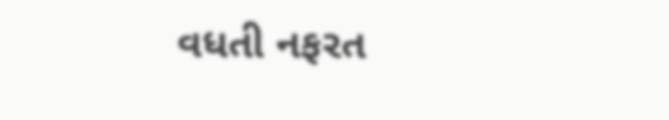વધતી નફરત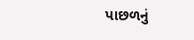પાછળનું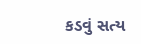કડવું સત્ય